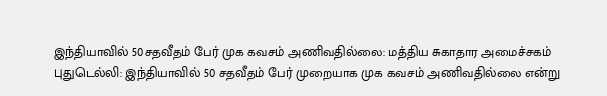இந்தியாவில் 50சதவீதம் பேர் முக கவசம் அணிவதில்லை: மத்திய சுகாதார அமைச்சகம்
புதுடெல்லி: இந்தியாவில் 50 சதவீதம் பேர் முறையாக முக கவசம் அணிவதில்லை என்று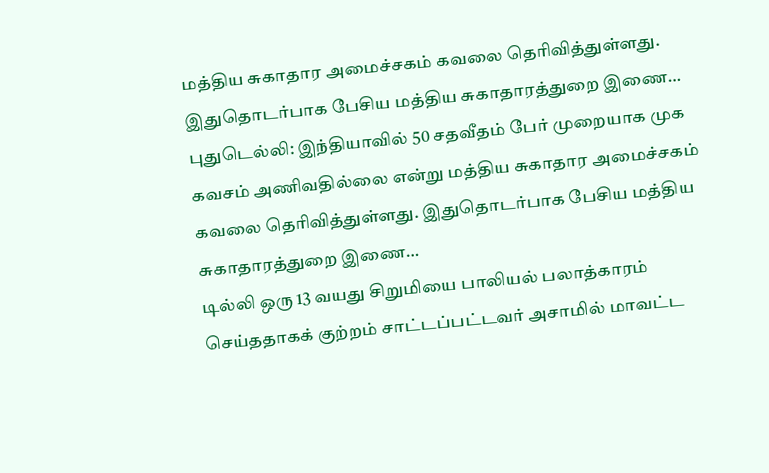மத்திய சுகாதார அமைச்சகம் கவலை தெரிவித்துள்ளது. இதுதொடர்பாக பேசிய மத்திய சுகாதாரத்துறை இணை…
புதுடெல்லி: இந்தியாவில் 50 சதவீதம் பேர் முறையாக முக கவசம் அணிவதில்லை என்று மத்திய சுகாதார அமைச்சகம் கவலை தெரிவித்துள்ளது. இதுதொடர்பாக பேசிய மத்திய சுகாதாரத்துறை இணை…
டில்லி ஒரு 13 வயது சிறுமியை பாலியல் பலாத்காரம் செய்ததாகக் குற்றம் சாட்டப்பட்டவர் அசாமில் மாவட்ட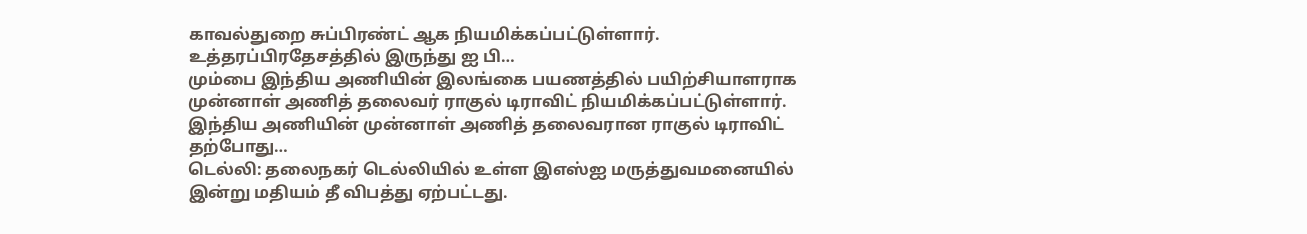காவல்துறை சுப்பிரண்ட் ஆக நியமிக்கப்பட்டுள்ளார். உத்தரப்பிரதேசத்தில் இருந்து ஐ பி…
மும்பை இந்திய அணியின் இலங்கை பயணத்தில் பயிற்சியாளராக முன்னாள் அணித் தலைவர் ராகுல் டிராவிட் நியமிக்கப்பட்டுள்ளார். இந்திய அணியின் முன்னாள் அணித் தலைவரான ராகுல் டிராவிட் தற்போது…
டெல்லி: தலைநகர் டெல்லியில் உள்ள இஎஸ்ஐ மருத்துவமனையில் இன்று மதியம் தீ விபத்து ஏற்பட்டது.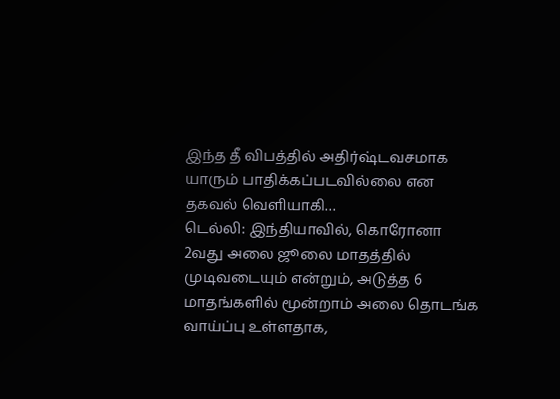இந்த தீ விபத்தில் அதிர்ஷ்டவசமாக யாரும் பாதிக்கப்படவில்லை என தகவல் வெளியாகி…
டெல்லி: இந்தியாவில், கொரோனா 2வது அலை ஜூலை மாதத்தில் முடிவடையும் என்றும், அடுத்த 6 மாதங்களில் மூன்றாம் அலை தொடங்க வாய்ப்பு உள்ளதாக,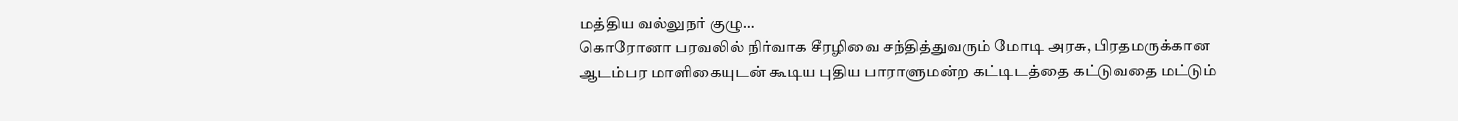மத்திய வல்லுநர் குழு…
கொரோனா பரவலில் நிர்வாக சீரழிவை சந்தித்துவரும் மோடி அரசு, பிரதமருக்கான ஆடம்பர மாளிகையுடன் கூடிய புதிய பாராளுமன்ற கட்டிடத்தை கட்டுவதை மட்டும்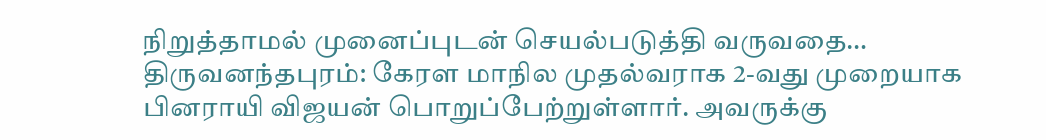நிறுத்தாமல் முனைப்புடன் செயல்படுத்தி வருவதை…
திருவனந்தபுரம்: கேரள மாநில முதல்வராக 2-வது முறையாக பினராயி விஜயன் பொறுப்பேற்றுள்ளார். அவருக்கு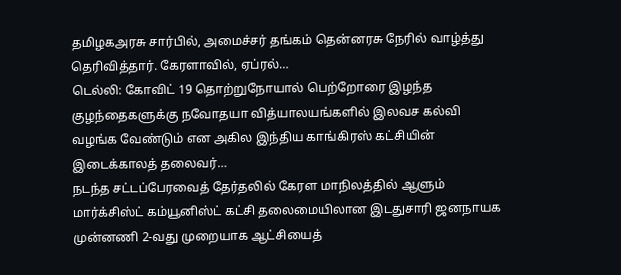தமிழகஅரசு சார்பில், அமைச்சர் தங்கம் தென்னரசு நேரில் வாழ்த்து தெரிவித்தார். கேரளாவில், ஏப்ரல்…
டெல்லி: கோவிட் 19 தொற்றுநோயால் பெற்றோரை இழந்த குழந்தைகளுக்கு நவோதயா வித்யாலயங்களில் இலவச கல்வி வழங்க வேண்டும் என அகில இந்திய காங்கிரஸ் கட்சியின் இடைக்காலத் தலைவர்…
நடந்த சட்டப்பேரவைத் தேர்தலில் கேரள மாநிலத்தில் ஆளும் மார்க்சிஸ்ட் கம்யூனிஸ்ட் கட்சி தலைமையிலான இடதுசாரி ஜனநாயக முன்னணி 2-வது முறையாக ஆட்சியைத்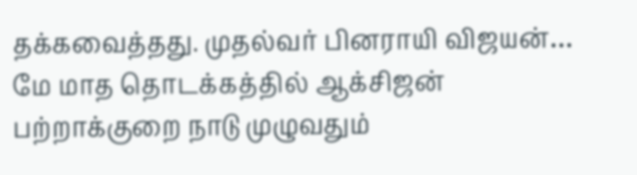தக்கவைத்தது. முதல்வர் பினராயி விஜயன்…
மே மாத தொடக்கத்தில் ஆக்சிஜன் பற்றாக்குறை நாடு முழுவதும்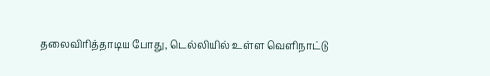தலைவிரித்தாடிய போது, டெல்லியில் உள்ள வெளிநாட்டு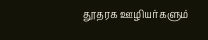தூதரக ஊழியர்களும்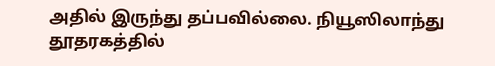அதில் இருந்து தப்பவில்லை. நியூஸிலாந்து தூதரகத்தில்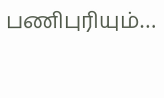பணிபுரியும்…